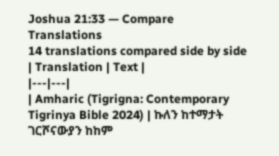Joshua 21:33 — Compare Translations
14 translations compared side by side
| Translation | Text |
|---|---|
| Amharic (Tigrigna: Contemporary Tigrinya Bible 2024) | ኩለን ከተማታት ገርሾናውያን ከከም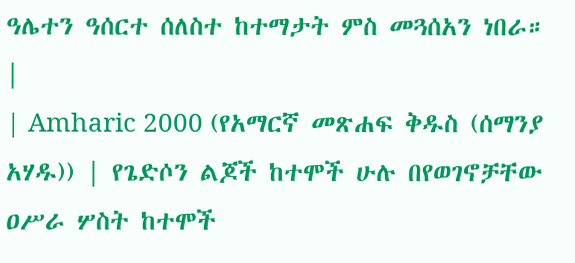ዓሌተን ዓሰርተ ሰለስተ ከተማታት ምስ መጓሰአን ነበራ። |
| Amharic 2000 (የአማርኛ መጽሐፍ ቅዱስ (ሰማንያ አሃዱ)) | የጌድሶን ልጆች ከተሞች ሁሉ በየወገኖቻቸው ዐሥራ ሦስት ከተሞች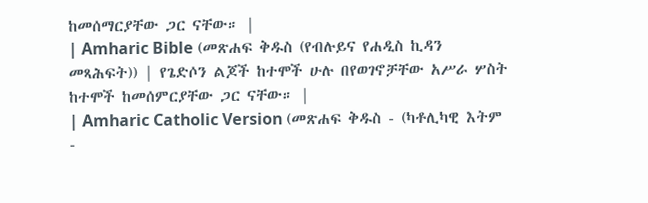ከመሰማርያቸው ጋር ናቸው። |
| Amharic Bible (መጽሐፍ ቅዱስ (የብሉይና የሐዲስ ኪዳን መጻሕፍት)) | የጌድሶን ልጆች ከተሞች ሁሉ በየወገኖቻቸው አሥራ ሦስት ከተሞች ከመሰምርያቸው ጋር ናቸው። |
| Amharic Catholic Version (መጽሐፍ ቅዱስ - (ካቶሊካዊ እትም -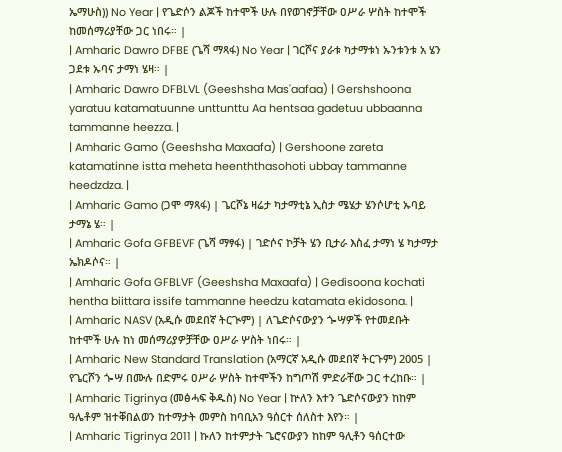ኤማሁስ)) No Year | የጌድሶን ልጆች ከተሞች ሁሉ በየወገኖቻቸው ዐሥራ ሦስት ከተሞች ከመሰማሪያቸው ጋር ነበሩ። |
| Amharic Dawro DFBE (ጌሻ ማጻፋ) No Year | ገርሾና ያራቱ ካታማቱነ ኡንቱንቱ አ ሄን ጋደቱ ኡባና ታማነ ሄዛ። |
| Amharic Dawro DFBLVL (Geeshsha Mas'aafaa) | Gershshoona yaratuu katamatuunne unttunttu Aa hentsaa gadetuu ubbaanna tammanne heezza. |
| Amharic Gamo (Geeshsha Maxaafa) | Gershoone zareta katamatinne istta meheta heenththasohoti ubbay tammanne heedzdza. |
| Amharic Gamo (ጋሞ ማጻፋ) | ጌርሾኔ ዛሬታ ካታማቲኔ ኢስታ ሜሄታ ሄንሶሆቲ ኡባይ ታማኔ ሄ። |
| Amharic Gofa GFBEVF (ጌሻ ማፃፋ) | ገድሶና ኮቻት ሄን ቢታራ እስፈ ታማነ ሄ ካታማታ ኤክዶሶና። |
| Amharic Gofa GFBLVF (Geeshsha Maxaafa) | Gedisoona kochati hentha biittara issife tammanne heedzu katamata ekidosona. |
| Amharic NASV (አዲሱ መደበኛ ትርጒም) | ለጌድሶናውያን ጐሣዎች የተመደቡት ከተሞች ሁሉ ከነ መሰማሪያዎቻቸው ዐሥራ ሦስት ነበሩ። |
| Amharic New Standard Translation (አማርኛ አዲሱ መደበኛ ትርጉም) 2005 | የጌርሾን ጐሣ በሙሉ በድምሩ ዐሥራ ሦስት ከተሞችን ከግጦሽ ምድራቸው ጋር ተረከቡ። |
| Amharic Tigrinya (መፅሓፍ ቅዱስ) No Year | ኵለን እተን ጌድሶናውያን ከከም ዓሌቶም ዝተቐበልወን ከተማታት መምስ ከባቢአን ዓሰርተ ሰለስተ እየን። |
| Amharic Tigrinya 2011 | ኩለን ከተምታት ጌሮናውያን ከከም ዓሊቶን ዓሰርተው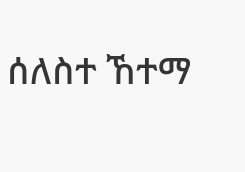ሰለስተ ኸተማ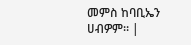መምስ ከባቢኤን ሀብዎም። |